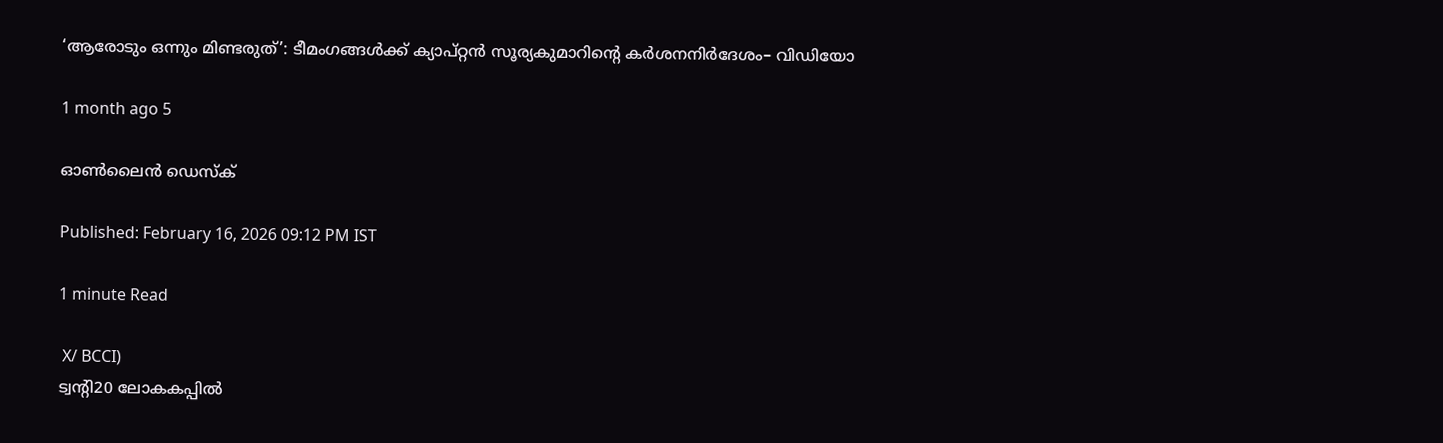‘ആരോടും ഒന്നും മിണ്ടരുത്’: ടീമംഗങ്ങൾക്ക് ക്യാപ്റ്റൻ സൂര്യകുമാറിന്റെ കർശനനിർദേശം– വി‍ഡിയോ

1 month ago 5

ഓൺലൈൻ ഡെസ്‌ക്

Published: February 16, 2026 09:12 PM IST

1 minute Read

 X/ BCCI)
ട്വന്റി20 ലോകകപ്പിൽ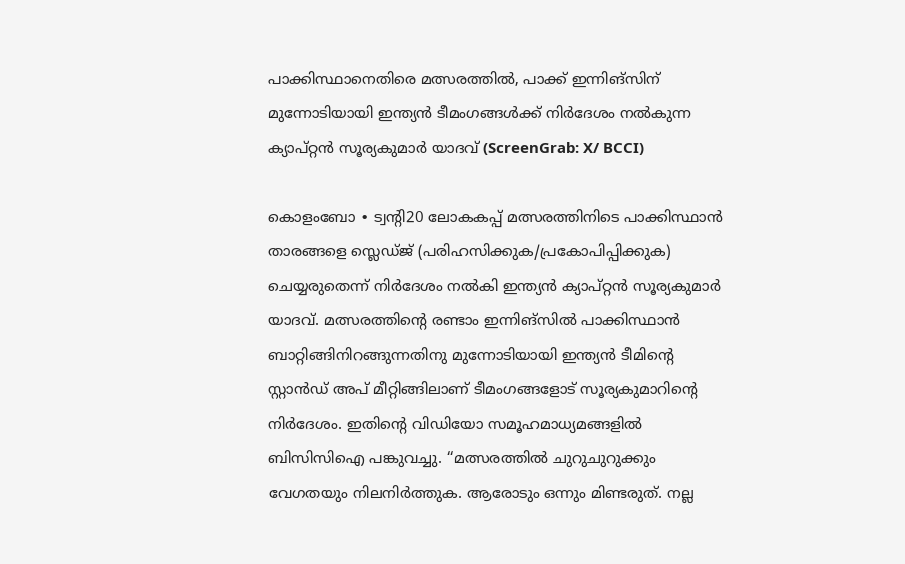പാക്കിസ്ഥാനെതിരെ മത്സരത്തിൽ, പാക്ക് ഇന്നിങ്സിന് മുന്നോടിയായി ഇന്ത്യൻ ടീമംഗങ്ങൾക്ക് നിർദേശം നൽകുന്ന ക്യാപ്റ്റൻ സൂര്യകുമാർ യാദവ് (ScreenGrab: X/ BCCI)

കൊളംബോ ∙ ട്വന്റി20 ലോകകപ്പ് മത്സരത്തിനിടെ പാക്കിസ്ഥാൻ താരങ്ങളെ സ്ലെഡ്ജ് (പരിഹസിക്കുക/പ്രകോപിപ്പിക്കുക) ചെയ്യരുതെന്ന് നിർദേശം നൽകി ഇന്ത്യൻ ക്യാപ്റ്റൻ സൂര്യകുമാർ യാദവ്. മത്സരത്തിന്റെ രണ്ടാം ഇന്നിങ്സിൽ പാക്കിസ്ഥാൻ ബാറ്റിങ്ങിനിറങ്ങുന്നതിനു മുന്നോടിയായി ഇന്ത്യൻ ടീമിന്റെ സ്റ്റാൻഡ് അപ് മീറ്റിങ്ങിലാണ് ടീമംഗങ്ങളോട് സൂര്യകുമാറിന്റെ നിർദേശം. ഇതിന്റെ വിഡിയോ സമൂഹമാധ്യമങ്ങളിൽ ബിസിസിഐ പങ്കുവച്ചു. ‘‘മത്സരത്തില്‍ ചുറുചുറുക്കും വേഗതയും നിലനിർത്തുക. ആരോടും ഒന്നും മിണ്ടരുത്. നല്ല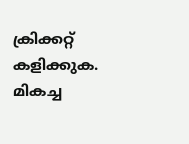ക്രിക്കറ്റ് കളിക്കുക. മികച്ച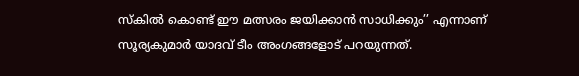സ്കില്‍ കൊണ്ട് ഈ മത്സരം ജയിക്കാന്‍ സാധിക്കും’’ എന്നാണ് സൂര്യകുമാര്‍ യാദവ് ടീം അംഗങ്ങളോട് പറയുന്നത്.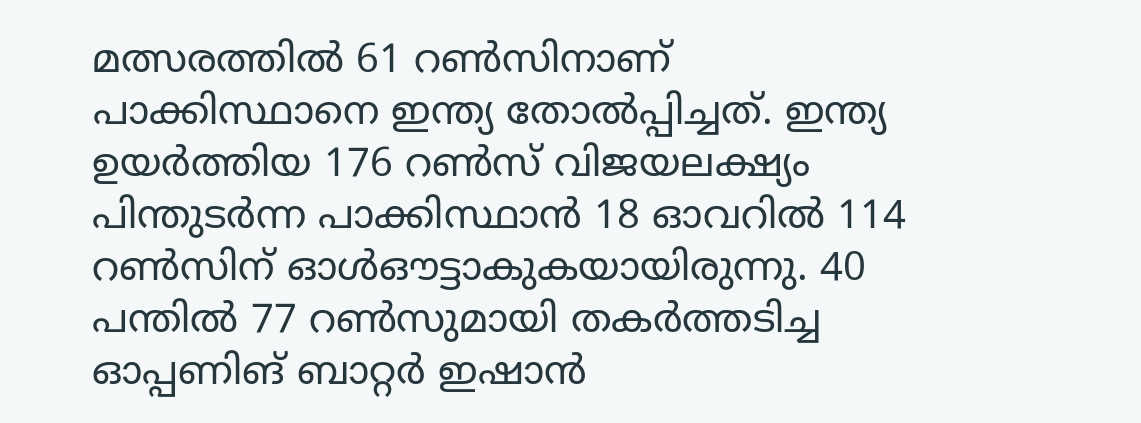മത്സരത്തിൽ 61 റൺസിനാണ് പാക്കിസ്ഥാനെ ഇന്ത്യ തോൽപ്പിച്ചത്. ഇന്ത്യ ഉയർത്തിയ 176 റൺസ് വിജയലക്ഷ്യം പിന്തുടർന്ന പാക്കിസ്ഥാൻ 18 ഓവറിൽ 114 റൺസിന് ഓൾഔട്ടാകുകയായിരുന്നു. 40 പന്തിൽ 77 റൺസുമായി തകർത്തടിച്ച ഓപ്പണിങ് ബാറ്റർ ഇഷാൻ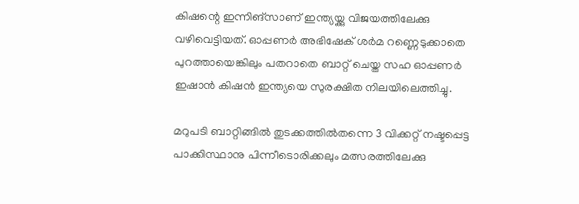കിഷന്റെ ഇന്നിങ്സാണ് ഇന്ത്യയ്ക്കു വിജയത്തിലേക്കു വഴിവെട്ടിയത്. ഓപ്പണർ അഭിഷേക് ശർമ റണ്ണെടുക്കാതെ പുറത്തായെങ്കിലും പതറാതെ ബാറ്റ് ചെയ്ത സഹ ഓപ്പണർ ഇഷാൻ കിഷൻ ഇന്ത്യയെ സുരക്ഷിത നിലയിലെത്തിച്ചു.

മറുപടി ബാറ്റിങ്ങിൽ തുടക്കത്തിൽതന്നെ 3 വിക്കറ്റ് നഷ്ടപ്പെട്ട പാക്കിസ്ഥാനു പിന്നീടൊരിക്കലും മത്സരത്തിലേക്കു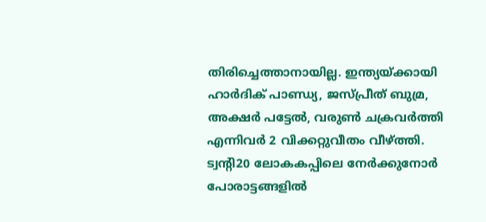തിരിച്ചെത്താനായില്ല. ഇന്ത്യയ്ക്കായി ഹാർദിക് പാണ്ഡ്യ, ജസ്പ്രീത് ബുമ്ര, അക്ഷർ പട്ടേൽ, വരുൺ ചക്രവർത്തി എന്നിവർ 2 വിക്കറ്റുവീതം വീഴ്ത്തി. ട്വന്റി20 ലോകകപ്പിലെ നേർക്കുനോർ പോരാട്ടങ്ങളിൽ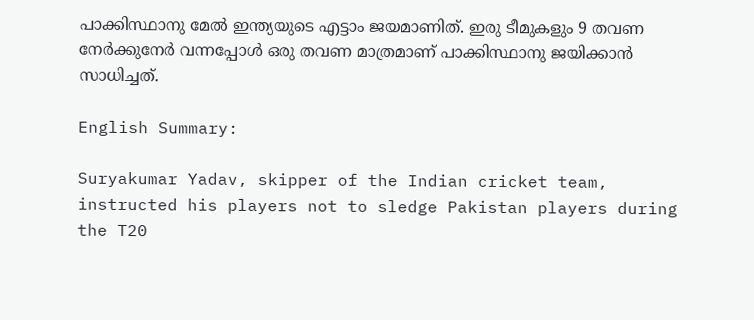പാക്കിസ്ഥാനു മേൽ ഇന്ത്യയുടെ എട്ടാം ജയമാണിത്. ഇരു ടീമുകളും 9 തവണ നേർക്കുനേർ വന്നപ്പോൾ ഒരു തവണ മാത്രമാണ് പാക്കിസ്ഥാനു ജയിക്കാൻ സാധിച്ചത്.

English Summary:

Suryakumar Yadav, skipper of the Indian cricket team, instructed his players not to sledge Pakistan players during the T20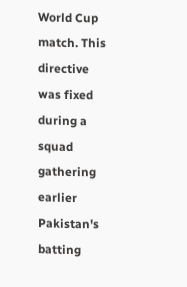World Cup match. This directive was fixed during a squad gathering earlier Pakistan's batting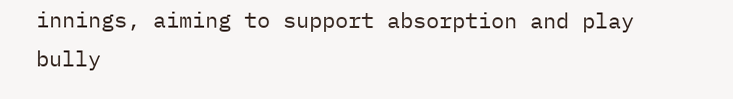innings, aiming to support absorption and play bully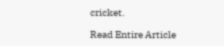cricket.

Read Entire Article